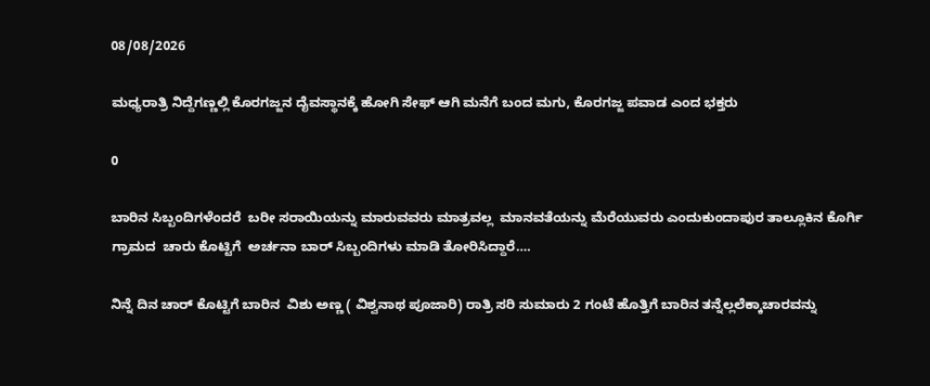08/08/2026

ಮಧ್ಯರಾತ್ರಿ ನಿದ್ದೆಗಣ್ಣಲ್ಲಿ ಕೊರಗಜ್ಜನ ದೈವಸ್ಥಾನಕ್ಕೆ ಹೋಗಿ ಸೇಫ್ ಆಗಿ ಮನೆಗೆ ಬಂದ ಮಗು, ಕೊರಗಜ್ಜ ಪವಾಡ ಎಂದ ಭಕ್ತರು

0

ಬಾರಿನ ಸಿಬ್ಬಂದಿಗಳೆಂದರೆ  ಬರೀ ಸರಾಯಿಯನ್ನು ಮಾರುವವರು ಮಾತ್ರವಲ್ಲ  ಮಾನವತೆಯನ್ನು ಮೆರೆಯುವರು ಎಂದುಕುಂದಾಪುರ ತಾಲ್ಲೂಕಿನ ಕೊರ್ಗಿ ಗ್ರಾಮದ  ಚಾರು ಕೊಟ್ಟಿಗೆ  ಅರ್ಚನಾ ಬಾರ್ ಸಿಬ್ಬಂದಿಗಳು ಮಾಡಿ ತೋರಿಸಿದ್ದಾರೆ….

ನಿನ್ನೆ ದಿನ ಚಾರ್ ಕೊಟ್ಟಿಗೆ ಬಾರಿನ  ವಿಶು ಅಣ್ಣ ( ವಿಶ್ವನಾಥ ಪೂಜಾರಿ) ರಾತ್ರಿ ಸರಿ ಸುಮಾರು 2 ಗಂಟೆ ಹೊತ್ತಿಗೆ ಬಾರಿನ ತನ್ನೆಲ್ಲಲೆಕ್ಕಾಚಾರವನ್ನು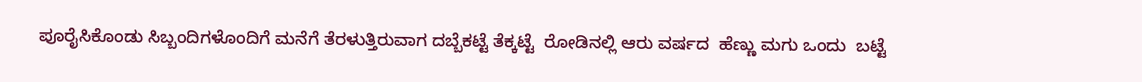ಪೂರೈಸಿಕೊಂಡು ಸಿಬ್ಬಂದಿಗಳೊಂದಿಗೆ ಮನೆಗೆ ತೆರಳುತ್ತಿರುವಾಗ ದಬ್ಬೆಕಟ್ಟೆ ತೆಕ್ಕಟ್ಟೆ  ರೋಡಿನಲ್ಲಿ ಆರು ವರ್ಷದ  ಹೆಣ್ಣು ಮಗು ಒಂದು  ಬಟ್ಟೆ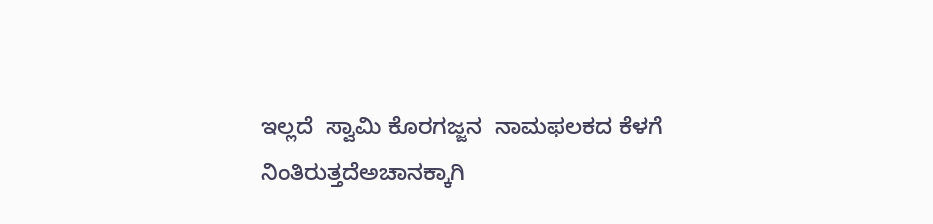ಇಲ್ಲದೆ  ಸ್ವಾಮಿ ಕೊರಗಜ್ಜನ  ನಾಮಫಲಕದ ಕೆಳಗೆ  ನಿಂತಿರುತ್ತದೆಅಚಾನಕ್ಕಾಗಿ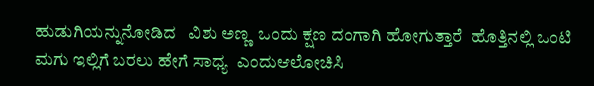ಹುಡುಗಿಯನ್ನುನೋಡಿದ   ವಿಶು ಅಣ್ಣ  ಒಂದು ಕ್ಷಣ ದಂಗಾಗಿ ಹೋಗುತ್ತಾರೆ  ಹೊತ್ತಿನಲ್ಲಿ ಒಂಟಿ ಮಗು ಇಲ್ಲಿಗೆ ಬರಲು ಹೇಗೆ ಸಾಧ್ಯ  ಎಂದುಆಲೋಚಿಸಿ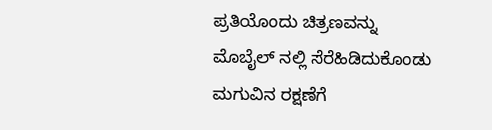ಪ್ರತಿಯೊಂದು ಚಿತ್ರಣವನ್ನು  ಮೊಬೈಲ್ ನಲ್ಲಿ ಸೆರೆಹಿಡಿದುಕೊಂಡು  ಮಗುವಿನ ರಕ್ಷಣೆಗೆ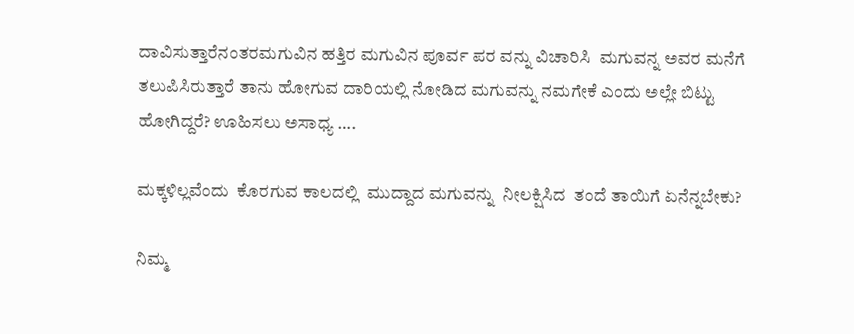ದಾವಿಸುತ್ತಾರೆನಂತರಮಗುವಿನ ಹತ್ತಿರ ಮಗುವಿನ ಪೂರ್ವ ಪರ ವನ್ನು ವಿಚಾರಿಸಿ  ಮಗುವನ್ನ ಅವರ ಮನೆಗೆ ತಲುಪಿಸಿರುತ್ತಾರೆ ತಾನು ಹೋಗುವ ದಾರಿಯಲ್ಲಿ ನೋಡಿದ ಮಗುವನ್ನು ನಮಗೇಕೆ ಎಂದು ಅಲ್ಲೇ ಬಿಟ್ಟು ಹೋಗಿದ್ದರೆ? ಊಹಿಸಲು ಅಸಾಧ್ಯ ….

ಮಕ್ಕಳಿಲ್ಲವೆಂದು  ಕೊರಗುವ ಕಾಲದಲ್ಲಿ  ಮುದ್ದಾದ ಮಗುವನ್ನು  ನೀಲಕ್ಷಿಸಿದ  ತಂದೆ ತಾಯಿಗೆ ಏನೆನ್ನಬೇಕು?

ನಿಮ್ಮ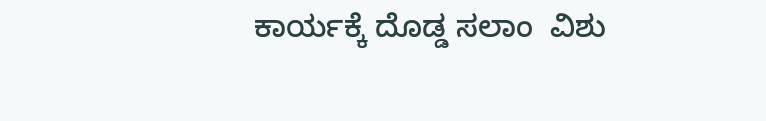ಕಾರ್ಯಕ್ಕೆ ದೊಡ್ಡ ಸಲಾಂ  ವಿಶು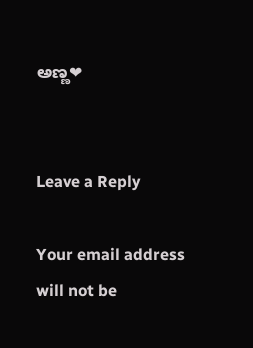ಅಣ್ಣ❤


Leave a Reply

Your email address will not be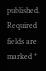published. Required fields are marked *